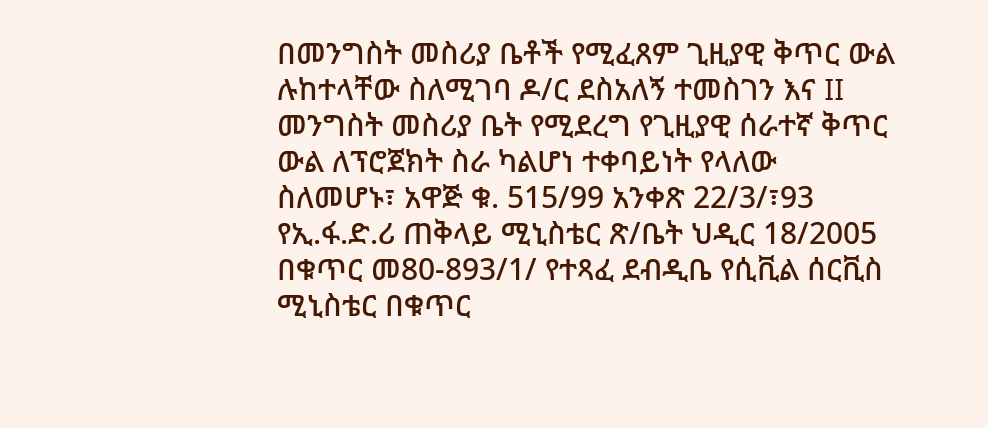በመንግስት መስሪያ ቤቶች የሚፈጸም ጊዚያዊ ቅጥር ውል ሉከተላቸው ስለሚገባ ዶ/ር ደስአለኝ ተመስገን እና II መንግስት መስሪያ ቤት የሚደረግ የጊዚያዊ ሰራተኛ ቅጥር ውል ለፕሮጀክት ስራ ካልሆነ ተቀባይነት የላለው ስለመሆኑ፣ አዋጅ ቁ. 515/99 አንቀጽ 22/3/፣93 የኢ.ፋ.ድ.ሪ ጠቅላይ ሚኒስቴር ጽ/ቤት ህዲር 18/2005 በቁጥር መ80-893/1/ የተጻፈ ደብዲቤ የሲቪል ሰርቪስ ሚኒስቴር በቁጥር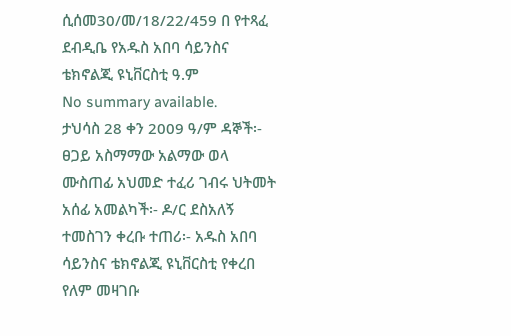ሲሰመ30/መ/18/22/459 በ የተጻፈ ደብዲቤ የአዱስ አበባ ሳይንስና ቴክኖልጂ ዩኒቨርስቲ ዓ.ም
No summary available.
ታህሳስ 28 ቀን 2009 ዓ/ም ዳኞች፡- ፀጋይ አስማማው አልማው ወላ ሙስጠፊ አህመድ ተፈሪ ገብሩ ህትመት አሰፊ አመልካች፡- ዶ/ር ደስአለኝ ተመስገን ቀረቡ ተጠሪ፡- አዱስ አበባ ሳይንስና ቴክኖልጂ ዩኒቨርስቲ የቀረበ የለም መዛገቡ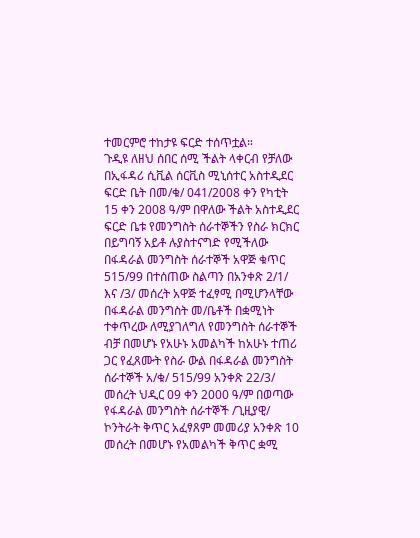ተመርምሮ ተከታዩ ፍርድ ተሰጥቷል።
ጉዲዩ ለዘህ ሰበር ሰሚ ችልት ላቀርብ የቻለው በኢፋዳሪ ሲቪል ሰርቪስ ሚኒሰተር አስተዲደር ፍርድ ቤት በመ/ቁ/ 041/2008 ቀን የካቲት 15 ቀን 2008 ዓ/ም በዋለው ችልት አስተዲደር ፍርድ ቤቱ የመንግስት ሰራተኞችን የስራ ክርክር በይግባኝ አይቶ ሉያስተናግድ የሚችለው በፋዳራል መንግስት ሰራተኞች አዋጅ ቁጥር 515/99 በተሰጠው ስልጣን በአንቀጽ 2/1/ እና /3/ መሰረት አዋጅ ተፈፃሚ በሚሆንላቸው በፋዳራል መንግስት መ/ቤቶች በቋሚነት ተቀጥረው ለሚያገለግለ የመንግስት ሰራተኞች ብቻ በመሆኑ የአሁኑ አመልካች ከአሁኑ ተጠሪ ጋር የፈጸሙት የስራ ውል በፋዳራል መንግስት ሰራተኞች አ/ቁ/ 515/99 አንቀጽ 22/3/ መሰረት ህዲር 09 ቀን 2000 ዓ/ም በወጣው የፋዳራል መንግስት ሰራተኞች /ጊዚያዊ/ ኮንትራት ቅጥር አፈፃጸም መመሪያ አንቀጽ 10 መሰረት በመሆኑ የአመልካች ቅጥር ቋሚ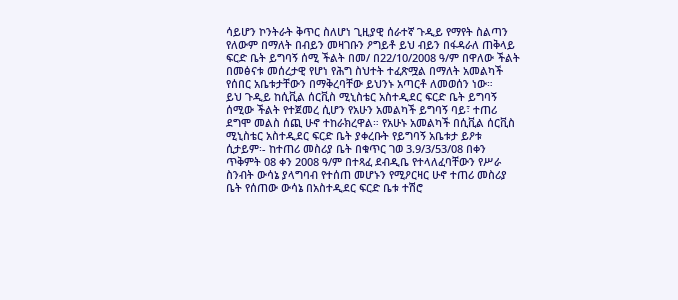ሳይሆን ኮንትራት ቅጥር ስለሆነ ጊዚያዊ ሰራተኛ ጉዲይ የማየት ስልጣን የለውም በማለት በብይን መዛገቡን ዖግይቶ ይህ ብይን በፋዳራለ ጠቅላይ ፍርድ ቤት ይግባኝ ሰሚ ችልት በመ/ በ22/10/2008 ዓ/ም በዋለው ችልት በመፅናቱ መሰረታዊ የሆነ የሕግ ስህተት ተፈጽሟል በማለት አመልካች የሰበር አቤቱታቸውን በማቅረባቸው ይህንኑ አጣርቶ ለመወሰን ነው።
ይህ ጉዲይ ከሲቪል ሰርቪስ ሚኒስቴር አስተዲደር ፍርድ ቤት ይግባኝ ሰሚው ችልት የተጀመረ ሲሆን የአሁን አመልካች ይግባኝ ባይ፣ ተጠሪ ደግሞ መልስ ሰጪ ሁኖ ተከራክረዋል። የአሁኑ አመልካች በሲቪል ሰርቪስ ሚኒስቴር አስተዲደር ፍርድ ቤት ያቀረቡት የይግባኝ አቤቱታ ይዖቱ ሲታይም፡- ከተጠሪ መስሪያ ቤት በቁጥር ገወ 3.9/3/53/08 በቀን ጥቅምት 08 ቀን 2008 ዓ/ም በተጻፈ ደብዲቤ የተላለፈባቸውን የሥራ ስንብት ውሳኔ ያላግባብ የተሰጠ መሆኑን የሚዖርዛር ሁኖ ተጠሪ መስሪያ ቤት የሰጠው ውሳኔ በአስተዲደር ፍርድ ቤቱ ተሽሮ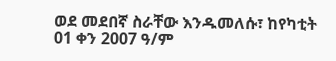ወደ መደበኛ ስራቸው እንዱመለሱ፣ ከየካቲት 01 ቀን 2007 ዓ/ም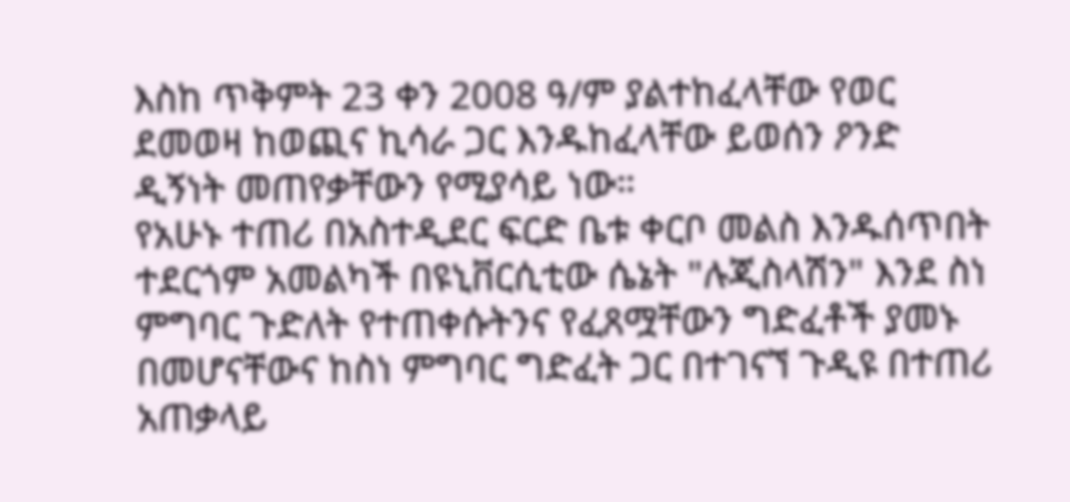እስከ ጥቅምት 23 ቀን 2008 ዓ/ም ያልተከፈላቸው የወር ደመወዛ ከወጪና ኪሳራ ጋር እንዱከፈላቸው ይወሰን ዖንድ ዲኝነት መጠየቃቸውን የሚያሳይ ነው።
የአሁኑ ተጠሪ በአስተዲደር ፍርድ ቤቱ ቀርቦ መልስ እንዱሰጥበት ተደርጎም አመልካች በዩኒቨርሲቲው ሴኔት "ሉጂስላሽን" እንደ ስነ ምግባር ጉድለት የተጠቀሱትንና የፈጸሟቸውን ግድፈቶች ያመኑ በመሆናቸውና ከስነ ምግባር ግድፈት ጋር በተገናኘ ጉዲዩ በተጠሪ አጠቃላይ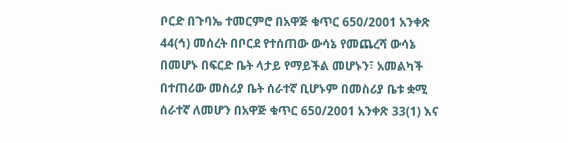ቦርድ በጉባኤ ተመርምሮ በአዋጅ ቁጥር 650/2001 አንቀጽ 44(ኅ) መሰረት በቦርደ የተሰጠው ውሳኔ የመጨረሻ ውሳኔ በመሆኑ በፍርድ ቤት ላታይ የማይችል መሆኑን፣ አመልካች በተጠሪው መስሪያ ቤት ሰራተኛ ቢሆኑም በመስሪያ ቤቱ ቋሚ ሰራተኛ ለመሆን በአዋጅ ቁጥር 650/2001 አንቀጽ 33(1) እና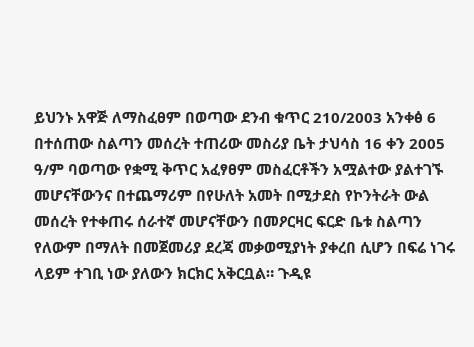ይህንኑ አዋጅ ለማስፈፀም በወጣው ደንብ ቁጥር 210/2003 አንቀፅ 6 በተሰጠው ስልጣን መሰረት ተጠሪው መስሪያ ቤት ታህሳስ 16 ቀን 2005 ዓ/ም ባወጣው የቋሚ ቅጥር አፈፃፀም መስፈርቶችን አሟልተው ያልተገኙ መሆናቸውንና በተጨማሪም በየሁለት አመት በሚታደስ የኮንትራት ውል መሰረት የተቀጠሩ ሰራተኛ መሆናቸውን በመዖርዛር ፍርድ ቤቱ ስልጣን የለውም በማለት በመጀመሪያ ደረጃ መቃወሚያነት ያቀረበ ሲሆን በፍሬ ነገሩ ላይም ተገቢ ነው ያለውን ክርክር አቅርቧል። ጉዲዩ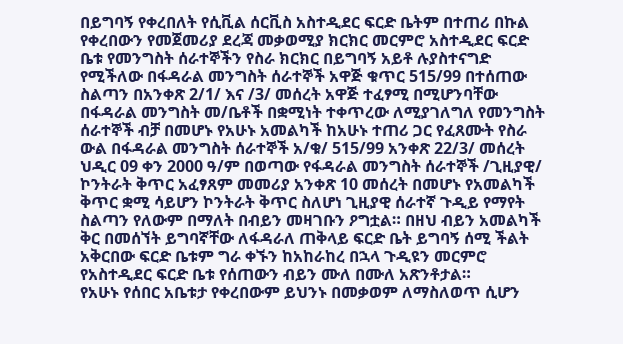በይግባኝ የቀረበለት የሲቪል ሰርቪስ አስተዲደር ፍርድ ቤትም በተጠሪ በኩል የቀረበውን የመጀመሪያ ደረጃ መቃወሚያ ክርክር መርምሮ አስተዲደር ፍርድ ቤቱ የመንግስት ሰራተኞችን የስራ ክርክር በይግባኝ አይቶ ሉያስተናግድ የሚችለው በፋዳራል መንግስት ሰራተኞች አዋጅ ቁጥር 515/99 በተሰጠው ስልጣን በአንቀጽ 2/1/ እና /3/ መሰረት አዋጅ ተፈፃሚ በሚሆንባቸው በፋዳራል መንግስት መ/ቤቶች በቋሚነት ተቀጥረው ለሚያገለግለ የመንግስት ሰራተኞች ብቻ በመሆኑ የአሁኑ አመልካች ከአሁኑ ተጠሪ ጋር የፈጸሙት የስራ ውል በፋዳራል መንግስት ሰራተኞች አ/ቁ/ 515/99 አንቀጽ 22/3/ መሰረት ህዲር 09 ቀን 2000 ዓ/ም በወጣው የፋዳራል መንግስት ሰራተኞች /ጊዚያዊ/ ኮንትራት ቅጥር አፈፃጸም መመሪያ አንቀጽ 10 መሰረት በመሆኑ የአመልካች ቅጥር ቋሚ ሳይሆን ኮንትራት ቅጥር ስለሆነ ጊዚያዊ ሰራተኛ ጉዲይ የማየት ስልጣን የለውም በማለት በብይን መዛገቡን ዖግቷል። በዘህ ብይን አመልካች ቅር በመሰኘት ይግባኛቸው ለፋዳራለ ጠቅላይ ፍርድ ቤት ይግባኝ ሰሚ ችልት አቅርበው ፍርድ ቤቱም ግራ ቀኙን ከአከራከረ በኋላ ጉዲዩን መርምሮ የአስተዲደር ፍርድ ቤቱ የሰጠውን ብይን ሙለ በሙለ አጽንቶታል።
የአሁኑ የሰበር አቤቱታ የቀረበውም ይህንኑ በመቃወም ለማስለወጥ ሲሆን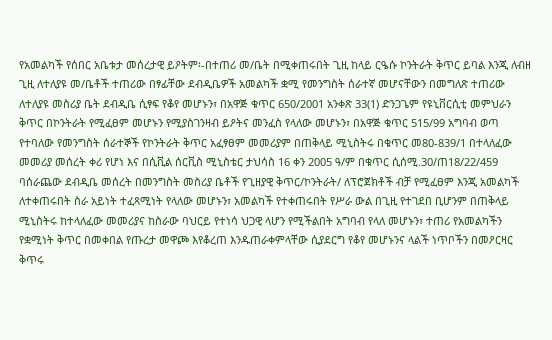የአመልካች የሰበር አቤቱታ መሰረታዊ ይዖትም፡-በተጠሪ መ/ቤት በሚቀጠሩበት ጊዚ ከላይ ርዔሱ ኮንትራት ቅጥር ይባል እንጂ ለብዘ ጊዚ ለተለያዩ መ/ቤቶች ተጠሪው በፃፊቸው ደብዲቤዎች አመልካች ቋሚ የመንግስት ሰራተኛ መሆናቸውን በመግለጽ ተጠሪው ለተለያዩ መስሪያ ቤት ደብዲቤ ሲፃፍ የቆየ መሆኑን፣ በአዋጅ ቁጥር 650/2001 አንቀጽ 33(1) ድንጋጌም የዩኒቨርሲቲ መምህራን ቅጥር በኮንትራት የሚፈፀም መሆኑን የሚያስገንዛብ ይዖትና መንፈስ የላለው መሆኑን፣ በአዋጅ ቁጥር 515/99 አግባብ ወጣ የተባለው የመንግስት ሰራተኞች የኮንትራት ቅጥር አፈፃፀም መመሪያም በጠቅላይ ሚኒስትሩ በቁጥር መ80-839/1 በተላለፈው መመሪያ መሰረት ቀሪ የሆነ እና በሲቪል ሰርቪስ ሚኒስቴር ታህሳስ 16 ቀን 2005 ዓ/ም በቁጥር ሲሰሚ.30/ጠ18/22/459 ባሰራጨው ደብዲቤ መሰረት በመንግስት መስሪያ ቤቶች የጊዘያዊ ቅጥር/ኮንትራት/ ለፕሮጀክቶች ብቻ የሚፈፀም እንጂ አመልካች ለተቀጠሩበት ስራ አይነት ተፈጻሚነት የላለው መሆኑን፣ አመልካች የተቀጠሩበት የሥራ ውል በጊዚ የተገደበ ቢሆንም በጠቅላይ ሚኒስትሩ ከተላለፈው መመሪያና ከስራው ባህርይ የተነሳ ህጋዊ ላሆን የሚችልበት አግባብ የላለ መሆኑን፣ ተጠሪ የአመልካችን የቋሚነት ቅጥር በመቀበል የጡረታ መዋጮ እየቆረጠ እንዱጠራቀምላቸው ሲያደርግ የቆየ መሆኑንና ላልች ነጥቦችን በመዖርዛር ቅጥሩ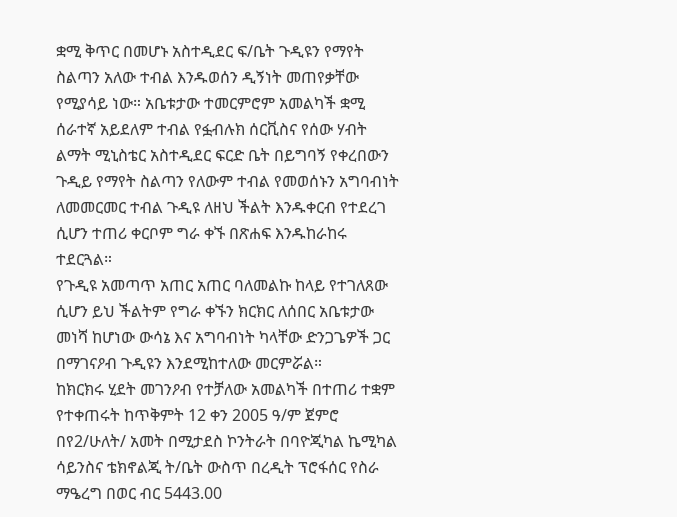ቋሚ ቅጥር በመሆኑ አስተዲደር ፍ/ቤት ጉዲዩን የማየት ስልጣን አለው ተብል እንዱወሰን ዲኝነት መጠየቃቸው የሚያሳይ ነው። አቤቱታው ተመርምሮም አመልካች ቋሚ ሰራተኛ አይደለም ተብል የፏብሉክ ሰርቪስና የሰው ሃብት ልማት ሚኒስቴር አስተዲደር ፍርድ ቤት በይግባኝ የቀረበውን ጉዲይ የማየት ስልጣን የለውም ተብል የመወሰኑን አግባብነት ለመመርመር ተብል ጉዲዩ ለዘህ ችልት እንዱቀርብ የተደረገ ሲሆን ተጠሪ ቀርቦም ግራ ቀኙ በጽሐፍ እንዱከራከሩ ተደርጓል።
የጉዲዩ አመጣጥ አጠር አጠር ባለመልኩ ከላይ የተገለጸው ሲሆን ይህ ችልትም የግራ ቀኙን ክርክር ለሰበር አቤቱታው መነሻ ከሆነው ውሳኔ እና አግባብነት ካላቸው ድንጋጌዎች ጋር በማገናዖብ ጉዲዩን እንደሚከተለው መርምሯል።
ከክርክሩ ሂደት መገንዖብ የተቻለው አመልካች በተጠሪ ተቋም የተቀጠሩት ከጥቅምት 12 ቀን 2005 ዓ/ም ጀምሮ በየ2/ሁለት/ አመት በሚታደስ ኮንትራት በባዮጂካል ኬሚካል ሳይንስና ቴክኖልጂ ት/ቤት ውስጥ በረዲት ፕሮፋሰር የስራ ማዔረግ በወር ብር 5443.00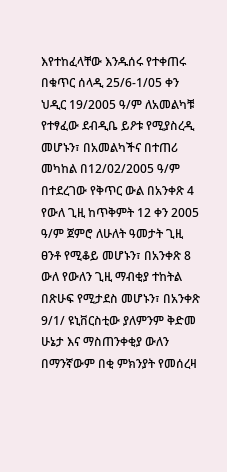እየተከፈላቸው እንዱሰሩ የተቀጠሩ በቁጥር ሰላዲ 25/6-1/05 ቀን ህዲር 19/2005 ዓ/ም ለአመልካቹ የተፃፈው ደብዲቤ ይዖቱ የሚያስረዲ መሆኑን፣ በአመልካችና በተጠሪ መካከል በ12/02/2005 ዓ/ም በተደረገው የቅጥር ውል በአንቀጽ 4 የውለ ጊዚ ከጥቅምት 12 ቀን 2005 ዓ/ም ጀምሮ ለሁለት ዓመታት ጊዚ ፀንቶ የሚቆይ መሆኑን፣ በአንቀጽ 8 ውለ የውለን ጊዚ ማብቂያ ተከትል በጽሁፍ የሚታደስ መሆኑን፣ በአንቀጽ 9/1/ ዩኒቨርስቲው ያለምንም ቅድመ ሁኔታ እና ማስጠንቀቂያ ውለን በማንኛውም በቂ ምክንያት የመሰረዛ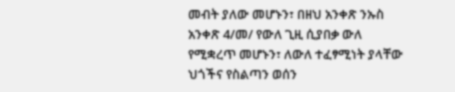መብት ያለው መሆኑን፣ በዘህ አንቀጽ ንኡስ አንቀጽ 4/መ/ የውለ ጊዚ ሲያበቃ ውለ የሚቋረጥ መሆኑን፣ ለውለ ተፈፃሚነት ያላቸው ህጎችና የስልጣን ወሰን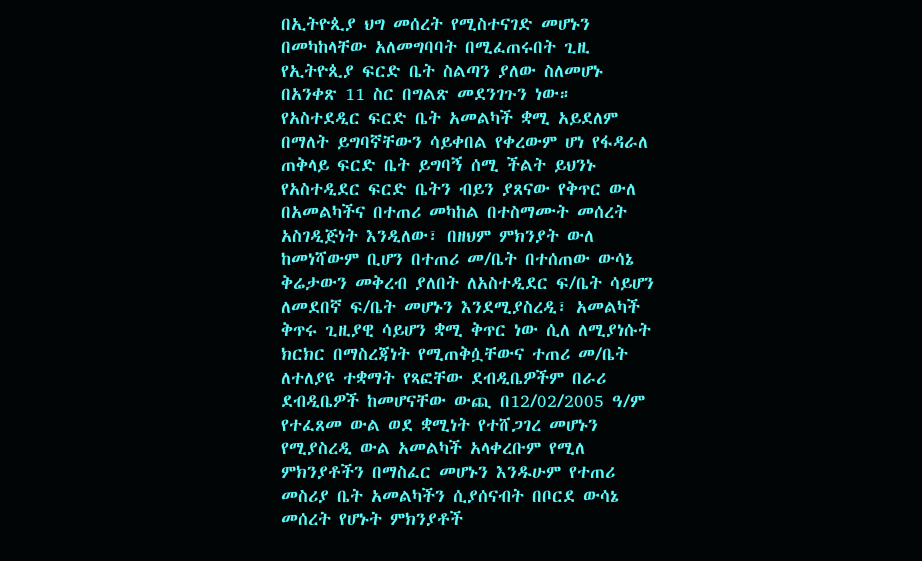በኢትዮጲያ ህግ መሰረት የሚስተናገድ መሆኑን በመካከላቸው አለመግባባት በሚፈጠሩበት ጊዚ የኢትዮጲያ ፍርድ ቤት ስልጣን ያለው ስለመሆኑ በአንቀጽ 11 ስር በግልጽ መደንገጉን ነው። የአስተደዲር ፍርድ ቤት አመልካች ቋሚ አይደለም በማለት ይግባኛቸውን ሳይቀበል የቀረውም ሆነ የፋዳራለ ጠቅላይ ፍርድ ቤት ይግባኝ ሰሚ ችልት ይህንኑ የአስተዲደር ፍርድ ቤትን ብይን ያጸናው የቅጥር ውለ በአመልካችና በተጠሪ መካከል በተስማሙት መሰረት አስገዲጅነት እንዲለው፣ በዘህም ምክንያት ውለ ከመነሻውም ቢሆን በተጠሪ መ/ቤት በተሰጠው ውሳኔ ቅሬታውን መቅረብ ያለበት ለአስተዲደር ፍ/ቤት ሳይሆን ለመደበኛ ፍ/ቤት መሆኑን እንደሚያስረዲ፣ አመልካች ቅጥሩ ጊዚያዊ ሳይሆን ቋሚ ቅጥር ነው ሲለ ለሚያነሱት ክርክር በማስረጃነት የሚጠቅሷቸውና ተጠሪ መ/ቤት ለተለያዩ ተቋማት የጻፎቸው ደብዲቤዎችም በራሪ ደብዲቤዎች ከመሆናቸው ውጪ በ12/02/2005 ዓ/ም የተፈጸመ ውል ወደ ቋሚነት የተሸጋገረ መሆኑን የሚያስረዲ ውል አመልካች አላቀረቡም የሚለ ምክንያቶችን በማስፈር መሆኑን እንዱሁም የተጠሪ መስሪያ ቤት አመልካችን ሲያሰናብት በቦርደ ውሳኔ መሰረት የሆኑት ምክንያቶች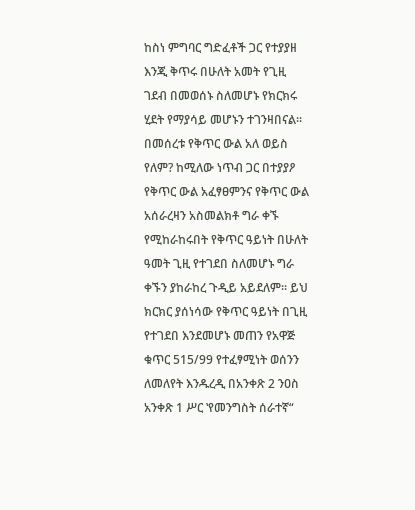ከስነ ምግባር ግድፈቶች ጋር የተያያዘ እንጂ ቅጥሩ በሁለት አመት የጊዚ ገደብ በመወሰኑ ስለመሆኑ የክርክሩ ሂደት የማያሳይ መሆኑን ተገንዛበናል።
በመሰረቱ የቅጥር ውል አለ ወይስ የለም? ከሚለው ነጥብ ጋር በተያያዖ የቅጥር ውል አፈፃፀምንና የቅጥር ውል አሰራረዛን አስመልክቶ ግራ ቀኙ የሚከራከሩበት የቅጥር ዓይነት በሁለት ዓመት ጊዚ የተገደበ ስለመሆኑ ግራ ቀኙን ያከራከረ ጉዲይ አይደለም። ይህ ክርክር ያሰነሳው የቅጥር ዓይነት በጊዚ የተገደበ እንደመሆኑ መጠን የአዋጅ ቁጥር 515/99 የተፈፃሚነት ወሰንን ለመለየት እንዱረዲ በአንቀጽ 2 ንዐስ አንቀጽ 1 ሥር ‛የመንግስት ሰራተኛ“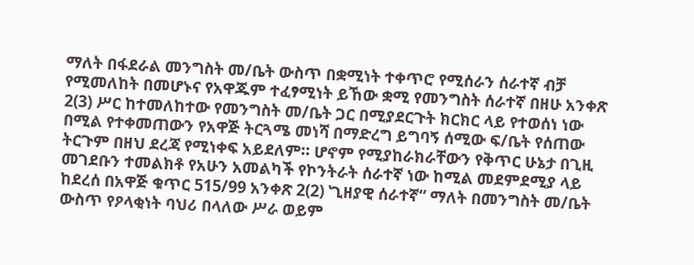ማለት በፋደራል መንግስት መ/ቤት ውስጥ በቋሚነት ተቀጥሮ የሚሰራን ሰራተኛ ብቻ የሚመለከት በመሆኑና የአዋጁም ተፈፃሚነት ይኸው ቋሚ የመንግስት ሰራተኛ በዘሁ አንቀጽ 2(3) ሥር ከተመለከተው የመንግስት መ/ቤት ጋር በሚያደርጉት ክርክር ላይ የተወሰነ ነው በሚል የተቀመጠውን የአዋጅ ትርጓሜ መነሻ በማድረግ ይግባኝ ሰሚው ፍ/ቤት የሰጠው ትርጉም በዘህ ደረጃ የሚነቀፍ አይደለም። ሆኖም የሚያከራክራቸውን የቅጥር ሁኔታ በጊዚ መገደቡን ተመልክቶ የአሁን አመልካች የኮንትራት ሰራተኛ ነው ከሚል መደምደሚያ ላይ ከደረሰ በአዋጅ ቁጥር 515/99 አንቀጽ 2(2) ‛ጊዘያዊ ሰራተኛ“ ማለት በመንግስት መ/ቤት ውስጥ የዖላቂነት ባህሪ በላለው ሥራ ወይም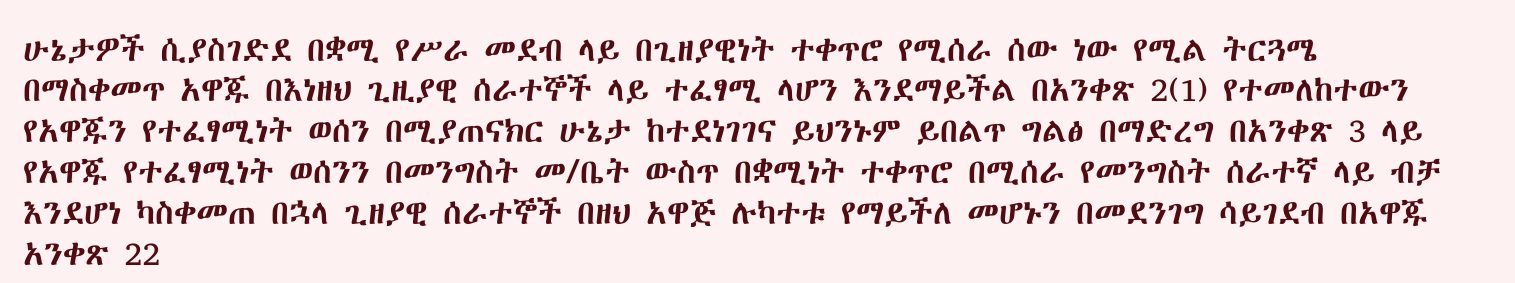ሁኔታዎች ሲያስገድደ በቋሚ የሥራ መደብ ላይ በጊዘያዊነት ተቀጥሮ የሚሰራ ሰው ነው የሚል ትርጓሜ በማስቀመጥ አዋጁ በእነዘህ ጊዚያዊ ሰራተኞች ላይ ተፈፃሚ ላሆን እንደማይችል በአንቀጽ 2(1) የተመለከተውን የአዋጁን የተፈፃሚነት ወሰን በሚያጠናክር ሁኔታ ከተደነገገና ይህንኑም ይበልጥ ግልፅ በማድረግ በአንቀጽ 3 ላይ የአዋጁ የተፈፃሚነት ወሰንን በመንግስት መ/ቤት ውስጥ በቋሚነት ተቀጥሮ በሚሰራ የመንግስት ሰራተኛ ላይ ብቻ እንደሆነ ካስቀመጠ በኋላ ጊዘያዊ ሰራተኞች በዘህ አዋጅ ሉካተቱ የማይችለ መሆኑን በመደንገግ ሳይገደብ በአዋጁ አንቀጽ 22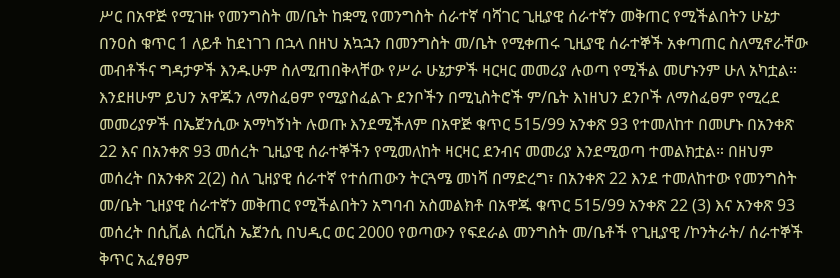ሥር በአዋጅ የሚገዙ የመንግስት መ/ቤት ከቋሚ የመንግስት ሰራተኛ ባሻገር ጊዚያዊ ሰራተኛን መቅጠር የሚችልበትን ሁኔታ በንዐስ ቁጥር 1 ለይቶ ከደነገገ በኋላ በዘህ አኳኋን በመንግስት መ/ቤት የሚቀጠሩ ጊዚያዊ ሰራተኞች አቀጣጠር ስለሚኖራቸው መብቶችና ግዳታዎች እንዱሁም ስለሚጠበቅላቸው የሥራ ሁኔታዎች ዛርዛር መመሪያ ሉወጣ የሚችል መሆኑንም ሁለ አካቷል። እንደዘሁም ይህን አዋጁን ለማስፈፀም የሚያስፈልጉ ደንቦችን በሚኒስትሮች ም/ቤት እነዘህን ደንቦች ለማስፈፀም የሚረደ መመሪያዎች በኤጀንሲው አማካኝነት ሉወጡ እንደሚችለም በአዋጅ ቁጥር 515/99 አንቀጽ 93 የተመለከተ በመሆኑ በአንቀጽ 22 እና በአንቀጽ 93 መሰረት ጊዚያዊ ሰራተኞችን የሚመለከት ዛርዛር ደንብና መመሪያ እንደሚወጣ ተመልክቷል። በዘህም መሰረት በአንቀጽ 2(2) ስለ ጊዘያዊ ሰራተኛ የተሰጠውን ትርጓሜ መነሻ በማድረግ፣ በአንቀጽ 22 እንደ ተመለከተው የመንግስት መ/ቤት ጊዘያዊ ሰራተኛን መቅጠር የሚችልበትን አግባብ አስመልክቶ በአዋጁ ቁጥር 515/99 አንቀጽ 22 (3) እና አንቀጽ 93 መሰረት በሲቪል ሰርቪስ ኤጀንሲ በህዲር ወር 2000 የወጣውን የፍደራል መንግስት መ/ቤቶች የጊዚያዊ /ኮንትራት/ ሰራተኞች ቅጥር አፈፃፀም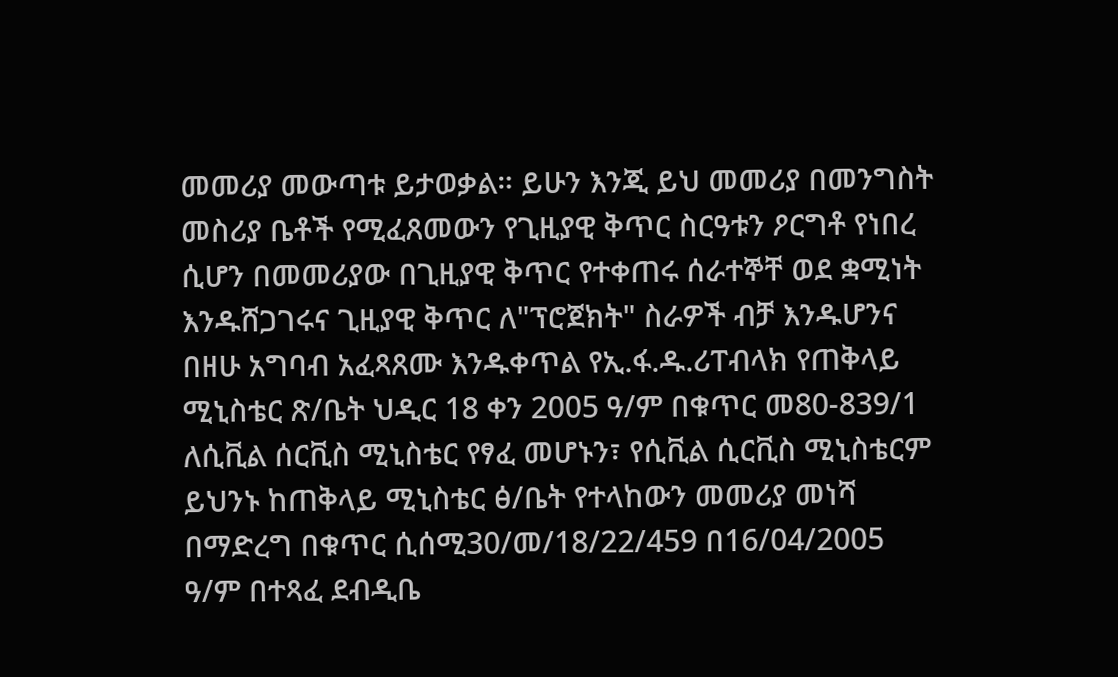መመሪያ መውጣቱ ይታወቃል። ይሁን እንጂ ይህ መመሪያ በመንግስት መስሪያ ቤቶች የሚፈጸመውን የጊዚያዊ ቅጥር ስርዓቱን ዖርግቶ የነበረ ሲሆን በመመሪያው በጊዚያዊ ቅጥር የተቀጠሩ ሰራተኞቸ ወደ ቋሚነት እንዱሸጋገሩና ጊዚያዊ ቅጥር ለ"ፕሮጀክት" ስራዎች ብቻ እንዱሆንና በዘሁ አግባብ አፈጻጸሙ እንዱቀጥል የኢ.ፋ.ዱ.ሪፐብላክ የጠቅላይ ሚኒስቴር ጽ/ቤት ህዲር 18 ቀን 2005 ዓ/ም በቁጥር መ80-839/1 ለሲቪል ሰርቪስ ሚኒስቴር የፃፈ መሆኑን፣ የሲቪል ሲርቪስ ሚኒስቴርም ይህንኑ ከጠቅላይ ሚኒስቴር ፅ/ቤት የተላከውን መመሪያ መነሻ በማድረግ በቁጥር ሲሰሚ30/መ/18/22/459 በ16/04/2005 ዓ/ም በተጻፈ ደብዲቤ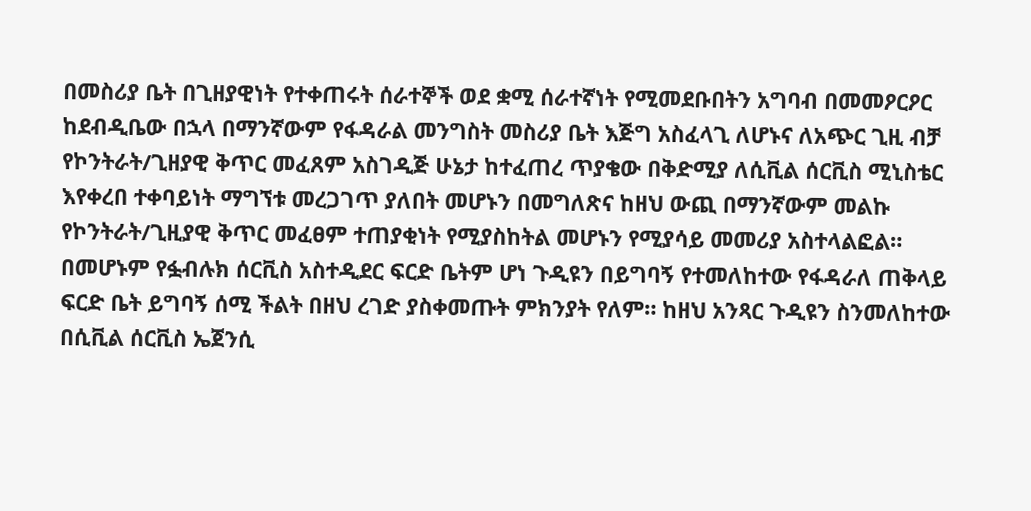በመስሪያ ቤት በጊዘያዊነት የተቀጠሩት ሰራተኞች ወደ ቋሚ ሰራተኛነት የሚመደቡበትን አግባብ በመመዖርዖር ከደብዲቤው በኋላ በማንኛውም የፋዳራል መንግስት መስሪያ ቤት እጅግ አስፈላጊ ለሆኑና ለአጭር ጊዚ ብቻ የኮንትራት/ጊዘያዊ ቅጥር መፈጸም አስገዲጅ ሁኔታ ከተፈጠረ ጥያቄው በቅድሚያ ለሲቪል ሰርቪስ ሚኒስቴር እየቀረበ ተቀባይነት ማግኘቱ መረጋገጥ ያለበት መሆኑን በመግለጽና ከዘህ ውጪ በማንኛውም መልኩ የኮንትራት/ጊዚያዊ ቅጥር መፈፀም ተጠያቂነት የሚያስከትል መሆኑን የሚያሳይ መመሪያ አስተላልፎል። በመሆኑም የፏብሉክ ሰርቪስ አስተዲደር ፍርድ ቤትም ሆነ ጉዲዩን በይግባኝ የተመለከተው የፋዳራለ ጠቅላይ ፍርድ ቤት ይግባኝ ሰሚ ችልት በዘህ ረገድ ያስቀመጡት ምክንያት የለም። ከዘህ አንጻር ጉዲዩን ስንመለከተው በሲቪል ሰርቪስ ኤጀንሲ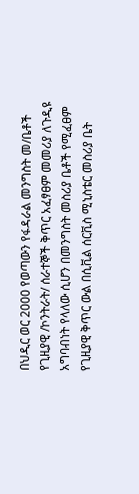በህዲር ወር 2000 የወጣውን የፋዳራል መንግስት መ/ቤቶች የጊዚያዊ /ኮንትራት/ ሰራተኞች ቅጥር አፈፃፀም መመሪያ ለጉዲዩ አግባብነት የላለው ሲሆን በመንግስት መስሪያ ቤቶች የሚፈፀም የጊዚያዊ ቅጥር ውል በሲቪል ሰርቪስ ሚኒስቴር መስሪያ ቤት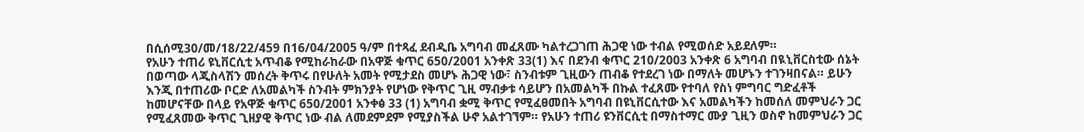በሲሰሚ30/መ/18/22/459 በ16/04/2005 ዓ/ም በተጻፈ ደብዲቤ አግባብ መፈጸሙ ካልተረጋገጠ ሕጋዊ ነው ተብል የሚወሰድ አይደለም።
የአሁን ተጠሪ ዩኒቨርሲቲ አጥብቆ የሚከራከራው በአዋጅ ቁጥር 650/2001 አንቀጽ 33(1) እና በደንብ ቁጥር 210/2003 አንቀጽ 6 አግባብ በዪኒቨርስቲው ሰኔት በወጣው ላጂስላሽን መሰረት ቅጥሩ በየሁለት አመት የሚታደስ መሆኑ ሕጋዊ ነው፣ ስንብቱም ጊዚውን ጠብቆ የተደረገ ነው በማለት መሆኑን ተገንዛበናል። ይሁን እንጂ በተጠሪው ቦርድ ለአመልካች ስንብት ምክንያት የሆነው የቅጥር ጊዚ ማብቃቱ ሳይሆን በአመልካች በኩል ተፈጸሙ የተባለ የስነ ምግባር ግድፈቶች ከመሆናቸው በላይ የአዋጅ ቁጥር 650/2001 አንቀፅ 33 (1) አግባብ ቋሚ ቅጥር የሚፈፀመበት አግባብ በዩኒቨርሲተው እና አመልካችን ከመሰለ መምህራን ጋር የሚፈጸመው ቅጥር ጊዘያዊ ቅጥር ነው ብል ለመደምደም የሚያስችል ሁኖ አልተገኘም። የአሁን ተጠሪ ዩንቨርሲቲ በማስተማር ሙያ ጊዚን ወስኖ ከመምህራን ጋር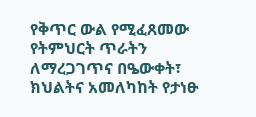የቅጥር ውል የሚፈጸመው የትምህርት ጥራትን ለማረጋገጥና በዔውቀት፣ ክህልትና አመለካከት የታነፁ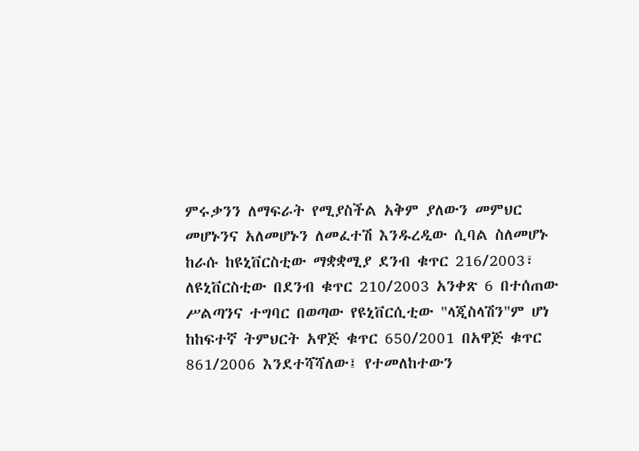ምሩቃንን ለማፍራት የሚያስችል አቅም ያለውን መምህር መሆኑንና አለመሆኑን ለመፈተሽ እንዱረዲው ሲባል ስለመሆኑ ከራሱ ከዩኒቨርስቲው ማቋቋሚያ ደንብ ቁጥር 216/2003፣ ለዩኒቨርስቲው በደንብ ቁጥር 210/2003 አንቀጽ 6 በተሰጠው ሥልጣንና ተግባር በወጣው የዩኒቨርሲቲው "ላጂስላሽን"ም ሆነ ከከፍተኛ ትምህርት አዋጅ ቁጥር 650/2001 በአዋጅ ቁጥር 861/2006 እንደተሻሻለው፤ የተመለከተውን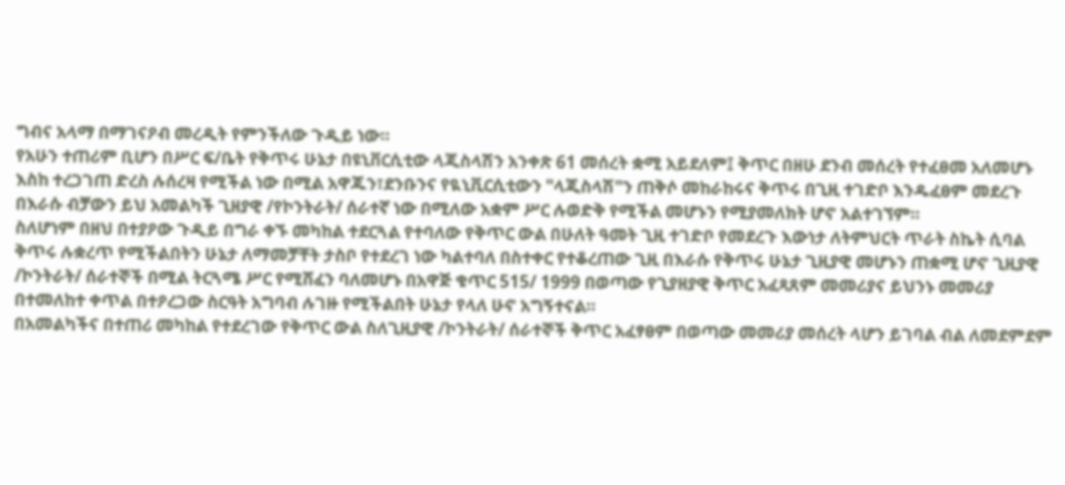ግብና አላማ በማገናዖብ መረዲት የምንችለው ጉዲይ ነው።
የአሁን ተጠሪም ቢሆን በሥር ፍ/ቤት የቅጥሩ ሁኔታ በዩኒቨርሲቲው ላጂስላሽን አንቀጽ 61 መሰረት ቋሚ አይደለም፤ ቅጥር በዘሁ ደንብ መሰረት የተፈፀመ አለመሆኑ እስከ ተረጋገጠ ድረስ ሉሰረዛ የሚችል ነው በሚል አዋጁን፣ደንቡንና የዪኒቪርሲቲውን "ላጂስላሽ"ን ጠቅሶ መከራከሩና ቅጥሩ በጊዚ ተገድቦ እንዱፈፀም መደረጉ በእራሱ ብቻውን ይህ አመልካች ጊዘያዊ /የኮንትራት/ ሰራተኛ ነው በሚለው አቋም ሥር ሉወድቅ የሚችል መሆኑን የሚያመለክት ሆኖ አልተገኘም።
ስለሆነም በዘህ በተያዖው ጉዲይ በግራ ቀኙ መካከል ተደርጓል የተባለው የቅጥር ውል በሁለት ዓመት ጊዚ ተገድቦ የመደረጉ እውነታ ለትምህርት ጥራት ስኬት ሲባል ቅጥሩ ሉቋረጥ የሚችልበትን ሁኔታ ለማመቻቸት ታስቦ የተደረገ ነው ካልተባለ በስተቀር የተቆረጠው ጊዚ በእራሱ የቅጥሩ ሁኔታ ጊዚያዊ መሆኑን ጠቋሚ ሆኖ ጊዚያዊ /ኮንትራት/ ሰራተኞች በሚል ትርጓሜ ሥር የሚሸፈን ባለመሆኑ በአዋጅ ቁጥር 515/ 1999 በወጣው የጊያዘያዊ ቅጥር አፈጻጸም መመሪያና ይህንኑ መመሪያ በተመለከተ ቀጥል በተዖረጋው ስርዓት አግባብ ሉገዙ የሚችልበት ሁኔታ የላለ ሁኖ አግኝተናል።
በአመልካችና በተጠሪ መካከል የተደረገው የቅጥር ውል ስለጊዚያዊ /ኮንትራት/ ሰራተኞች ቅጥር አፈፃፀም በወጣው መመሪያ መሰረት ላሆን ይገባል ብል ለመደምደም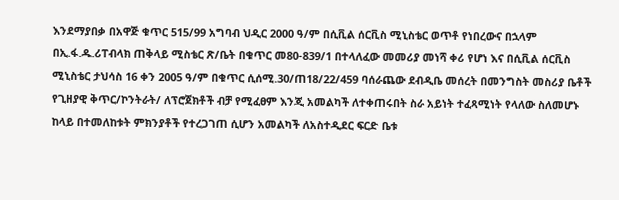እንደማያበቃ በአዋጅ ቁጥር 515/99 አግባብ ህዲር 2000 ዓ/ም በሲቪል ሰርቪስ ሚኒስቴር ወጥቶ የነበረውና በኋላም በኢ.ፋ.ዱ.ሪፐብላክ ጠቅላይ ሚስቴር ጽ/ቤት በቁጥር መ80-839/1 በተላለፈው መመሪያ መነሻ ቀሪ የሆነ እና በሲቪል ሰርቪስ ሚኒስቴር ታህሳስ 16 ቀን 2005 ዓ/ም በቁጥር ሲሰሚ.30/ጠ18/22/459 ባሰራጨው ደብዲቤ መሰረት በመንግስት መስሪያ ቤቶች የጊዘያዊ ቅጥር/ኮንትራት/ ለፕሮጀክቶች ብቻ የሚፈፀም እንጂ አመልካች ለተቀጠሩበት ስራ አይነት ተፈጻሚነት የላለው ስለመሆኑ ከላይ በተመለከቱት ምክንያቶች የተረጋገጠ ሲሆን አመልካች ለአስተዲደር ፍርድ ቤቱ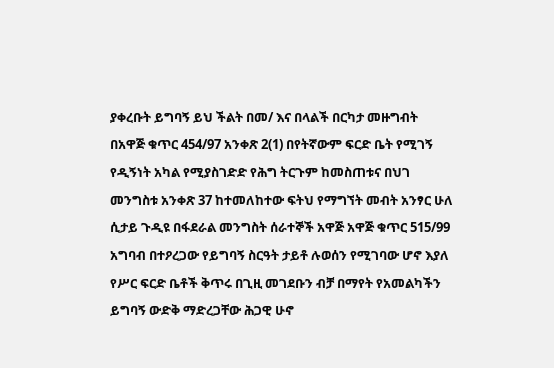ያቀረቡት ይግባኝ ይህ ችልት በመ/ እና በላልች በርካታ መዙግብት በአዋጅ ቁጥር 454/97 አንቀጽ 2(1) በየትኛውም ፍርድ ቤት የሚገኝ የዲኝነት አካል የሚያስገድድ የሕግ ትርጉም ከመስጠቱና በህገ መንግስቱ አንቀጽ 37 ከተመለከተው ፍትህ የማግኘት መብት አንፃር ሁለ ሲታይ ጉዲዩ በፋደራል መንግስት ሰራተኞች አዋጅ አዋጅ ቁጥር 515/99 አግባብ በተዖረጋው የይግባኝ ስርዓት ታይቶ ሉወሰን የሚገባው ሆኖ እያለ የሥር ፍርድ ቤቶች ቅጥሩ በጊዚ መገደቡን ብቻ በማየት የአመልካችን ይግባኝ ውድቅ ማድረጋቸው ሕጋዊ ሁኖ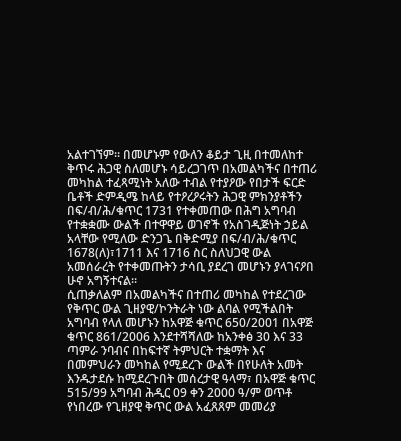አልተገኘም። በመሆኑም የውለን ቆይታ ጊዚ በተመለከተ ቅጥሩ ሕጋዊ ስለመሆኑ ሳይረጋገጥ በአመልካችና በተጠሪ መካከል ተፈጻሚነት አለው ተብል የተያዖው የበታች ፍርድ ቤቶች ድምዲሜ ከላይ የተዖረዖሩትን ሕጋዊ ምክንያቶችን በፍ/ብ/ሕ/ቁጥር 1731 የተቀመጠው በሕግ አግባብ የተቋቋሙ ውልች በተዋዋይ ወገኖች የአስገዲጅነት ኃይል አላቸው የሚለው ድንጋጌ በቅድሚያ በፍ/ብ/ሕ/ቁጥር 1678(ለ)፣1711 እና 1716 ስር ስለህጋዊ ውል አመሰራረት የተቀመጡትን ታሳቢ ያደረገ መሆኑን ያላገናዖበ ሁኖ አግኝተናል።
ሲጠቃለልም በአመልካችና በተጠሪ መካከል የተደረገው የቅጥር ውል ጊዘያዊ/ኮንትራት ነው ልባል የሚችልበት አግባብ የላለ መሆኑን ከአዋጅ ቁጥር 650/2001 በአዋጅ ቁጥር 861/2006 እንደተሻሻለው ከአንቀፅ 30 እና 33 ጣምራ ንባብና በከፍተኛ ትምህርት ተቋማት እና በመምህራን መካከል የሚደረጉ ውልች በየሁለት አመት እንዱታደሱ ከሚደረጉበት መሰረታዊ ዓላማ፣ በአዋጅ ቁጥር 515/99 አግባብ ሕዲር 09 ቀን 2000 ዓ/ም ወጥቶ የነበረው የጊዘያዊ ቅጥር ውል አፈጸጸም መመሪያ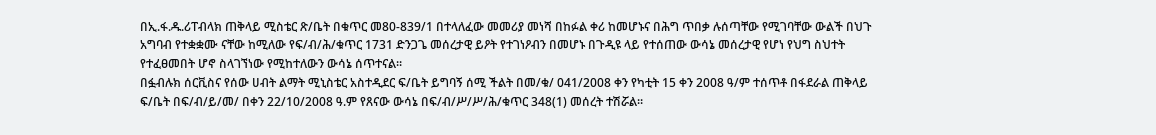በኢ.ፋ.ዱ.ሪፐብላክ ጠቅላይ ሚስቴር ጽ/ቤት በቁጥር መ80-839/1 በተላለፈው መመሪያ መነሻ በከፉል ቀሪ ከመሆኑና በሕግ ጥበቃ ሉሰጣቸው የሚገባቸው ውልች በህጉ አግባብ የተቋቋሙ ናቸው ከሚለው የፍ/ብ/ሕ/ቁጥር 1731 ድንጋጌ መሰረታዊ ይዖት የተገነዖብን በመሆኑ በጉዲዩ ላይ የተሰጠው ውሳኔ መሰረታዊ የሆነ የህግ ስህተት የተፈፀመበት ሆኖ ስላገኘነው የሚከተለውን ውሳኔ ሰጥተናል።
በፏብሉክ ሰርቪስና የሰው ሀብት ልማት ሚኒስቴር አስተዲደር ፍ/ቤት ይግባኝ ሰሚ ችልት በመ/ቁ/ 041/2008 ቀን የካቲት 15 ቀን 2008 ዓ/ም ተሰጥቶ በፋደራል ጠቅላይ ፍ/ቤት በፍ/ብ/ይ/መ/ በቀን 22/10/2008 ዓ.ም የጸናው ውሳኔ በፍ/ብ/ሥ/ሥ/ሕ/ቁጥር 348(1) መሰረት ተሽሯል።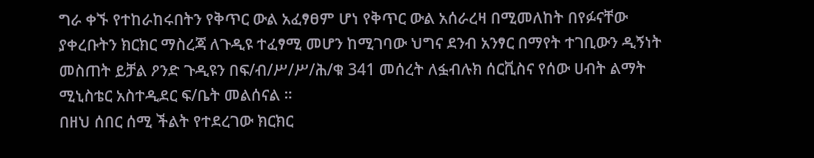ግራ ቀኙ የተከራከሩበትን የቅጥር ውል አፈፃፀም ሆነ የቅጥር ውል አሰራረዛ በሚመለከት በየፉናቸው ያቀረቡትን ክርክር ማስረጃ ለጉዲዩ ተፈፃሚ መሆን ከሚገባው ህግና ደንብ አንፃር በማየት ተገቢውን ዲኝነት መስጠት ይቻል ዖንድ ጉዲዩን በፍ/ብ/ሥ/ሥ/ሕ/ቁ 341 መሰረት ለፏብሉክ ሰርቪስና የሰው ሀብት ልማት ሚኒስቴር አስተዲደር ፍ/ቤት መልሰናል ።
በዘህ ሰበር ሰሚ ችልት የተደረገው ክርክር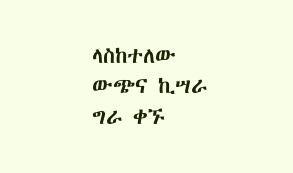ላስከተለው ውጭና ኪሣራ ግራ ቀኙ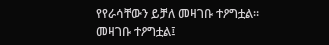የየራሳቸውን ይቻለ መዛገቡ ተዖግቷል።
መዛገቡ ተዖግቷል፤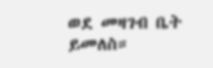ወደ መዛገብ ቤት ይመለስ።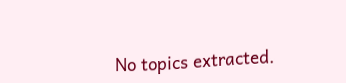No topics extracted.